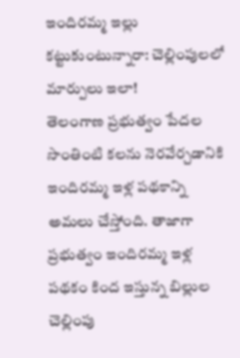ఇందిరమ్మ ఇల్లు కట్టుకుంటున్నారా: చెల్లింపులలో మార్పులు ఇలా!
తెలంగాణ ప్రభుత్వం పేదల సొంతింటి కలను నెరవేర్చడానికి ఇందిరమ్మ ఇళ్ల పథకాన్ని అమలు చేస్తోంది. తాజాగా ప్రభుత్వం ఇందిరమ్మ ఇళ్ల పథకం కింద ఇస్తున్న బిల్లుల చెల్లింపు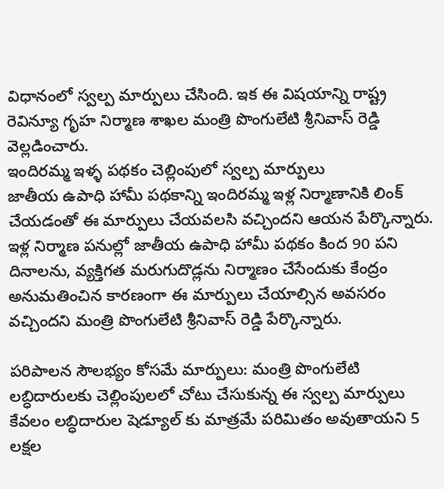విధానంలో స్వల్ప మార్పులు చేసింది. ఇక ఈ విషయాన్ని రాష్ట్ర రెవిన్యూ గృహ నిర్మాణ శాఖల మంత్రి పొంగులేటి శ్రీనివాస్ రెడ్డి వెల్లడించారు.
ఇందిరమ్మ ఇళ్ళ పథకం చెల్లింపులో స్వల్ప మార్పులు
జాతీయ ఉపాధి హామీ పథకాన్ని ఇందిరమ్మ ఇళ్ల నిర్మాణానికి లింక్ చేయడంతో ఈ మార్పులు చేయవలసి వచ్చిందని ఆయన పేర్కొన్నారు. ఇళ్ల నిర్మాణ పనుల్లో జాతీయ ఉపాధి హామీ పథకం కింద 90 పని దినాలను, వ్యక్తిగత మరుగుదొడ్లను నిర్మాణం చేసేందుకు కేంద్రం అనుమతించిన కారణంగా ఈ మార్పులు చేయాల్సిన అవసరం వచ్చిందని మంత్రి పొంగులేటి శ్రీనివాస్ రెడ్డి పేర్కొన్నారు.

పరిపాలన సౌలభ్యం కోసమే మార్పులు: మంత్రి పొంగులేటి
లబ్ధిదారులకు చెల్లింపులలో చోటు చేసుకున్న ఈ స్వల్ప మార్పులు కేవలం లబ్ధిదారుల షెడ్యూల్ కు మాత్రమే పరిమితం అవుతాయని 5 లక్షల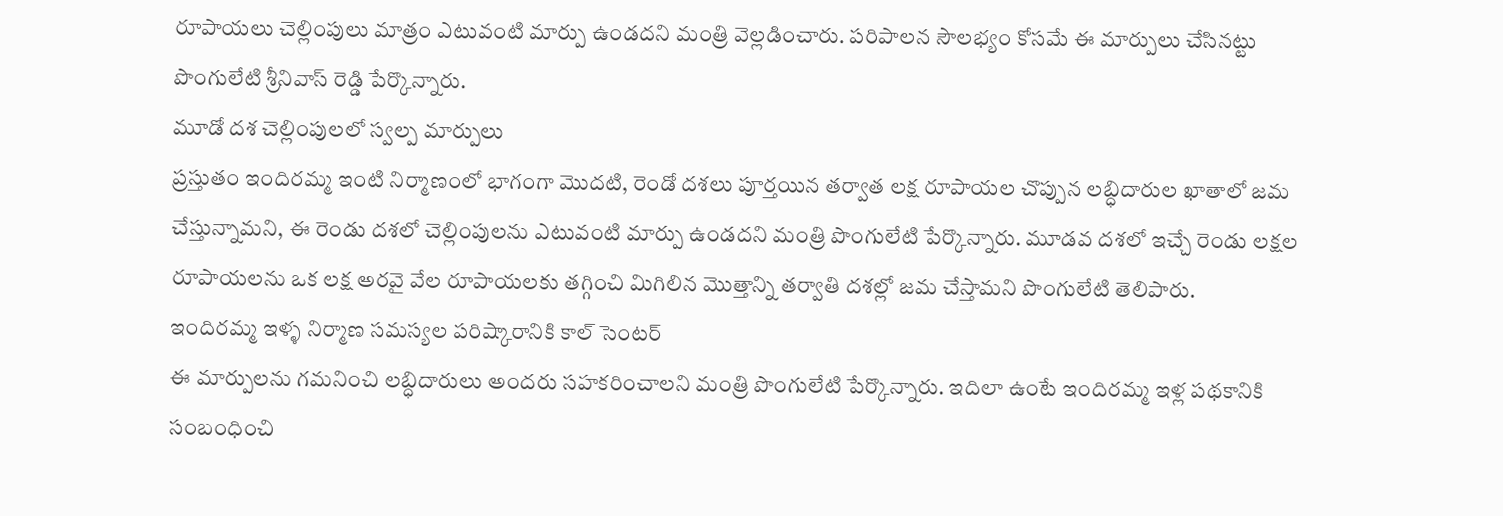రూపాయలు చెల్లింపులు మాత్రం ఎటువంటి మార్పు ఉండదని మంత్రి వెల్లడించారు. పరిపాలన సౌలభ్యం కోసమే ఈ మార్పులు చేసినట్టు పొంగులేటి శ్రీనివాస్ రెడ్డి పేర్కొన్నారు.
మూడో దశ చెల్లింపులలో స్వల్ప మార్పులు
ప్రస్తుతం ఇందిరమ్మ ఇంటి నిర్మాణంలో భాగంగా మొదటి, రెండో దశలు పూర్తయిన తర్వాత లక్ష రూపాయల చొప్పున లబ్ధిదారుల ఖాతాలో జమ చేస్తున్నామని, ఈ రెండు దశలో చెల్లింపులను ఎటువంటి మార్పు ఉండదని మంత్రి పొంగులేటి పేర్కొన్నారు. మూడవ దశలో ఇచ్చే రెండు లక్షల రూపాయలను ఒక లక్ష అరవై వేల రూపాయలకు తగ్గించి మిగిలిన మొత్తాన్ని తర్వాతి దశల్లో జమ చేస్తామని పొంగులేటి తెలిపారు.
ఇందిరమ్మ ఇళ్ళ నిర్మాణ సమస్యల పరిష్కారానికి కాల్ సెంటర్
ఈ మార్పులను గమనించి లబ్ధిదారులు అందరు సహకరించాలని మంత్రి పొంగులేటి పేర్కొన్నారు. ఇదిలా ఉంటే ఇందిరమ్మ ఇళ్ల పథకానికి సంబంధించి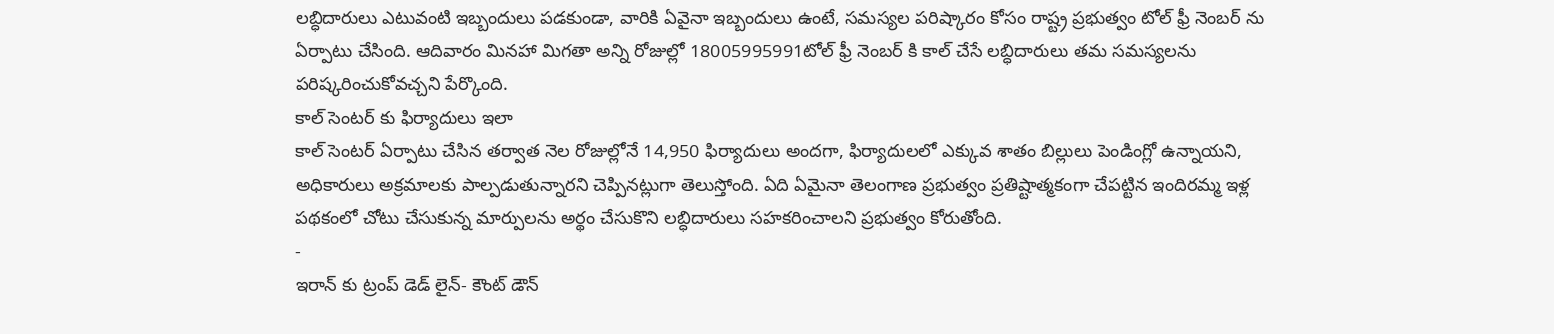లబ్ధిదారులు ఎటువంటి ఇబ్బందులు పడకుండా, వారికి ఏవైనా ఇబ్బందులు ఉంటే, సమస్యల పరిష్కారం కోసం రాష్ట్ర ప్రభుత్వం టోల్ ఫ్రీ నెంబర్ ను ఏర్పాటు చేసింది. ఆదివారం మినహా మిగతా అన్ని రోజుల్లో 18005995991టోల్ ఫ్రీ నెంబర్ కి కాల్ చేసే లబ్ధిదారులు తమ సమస్యలను పరిష్కరించుకోవచ్చని పేర్కొంది.
కాల్ సెంటర్ కు ఫిర్యాదులు ఇలా
కాల్ సెంటర్ ఏర్పాటు చేసిన తర్వాత నెల రోజుల్లోనే 14,950 ఫిర్యాదులు అందగా, ఫిర్యాదులలో ఎక్కువ శాతం బిల్లులు పెండింగ్లో ఉన్నాయని, అధికారులు అక్రమాలకు పాల్పడుతున్నారని చెప్పినట్లుగా తెలుస్తోంది. ఏది ఏమైనా తెలంగాణ ప్రభుత్వం ప్రతిష్టాత్మకంగా చేపట్టిన ఇందిరమ్మ ఇళ్ల పథకంలో చోటు చేసుకున్న మార్పులను అర్థం చేసుకొని లబ్ధిదారులు సహకరించాలని ప్రభుత్వం కోరుతోంది.
-
ఇరాన్ కు ట్రంప్ డెడ్ లైన్- కౌంట్ డౌన్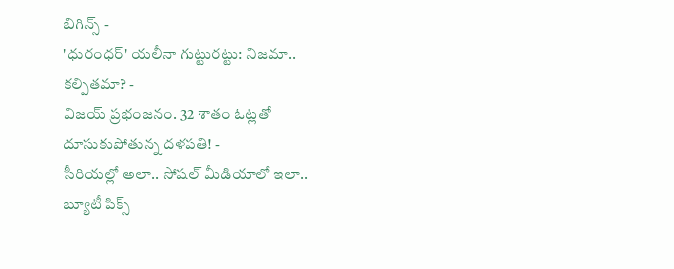బిగిన్స్ -
'ధురంధర్' యలీనా గుట్టురట్టు: నిజమా.. కల్పితమా? -
విజయ్ ప్రభంజనం. 32 శాతం ఓట్లతో దూసుకుపోతున్న దళపతి! -
సీరియల్లో అలా.. సోషల్ మీడియాలో ఇలా.. బ్యూటీ పిక్స్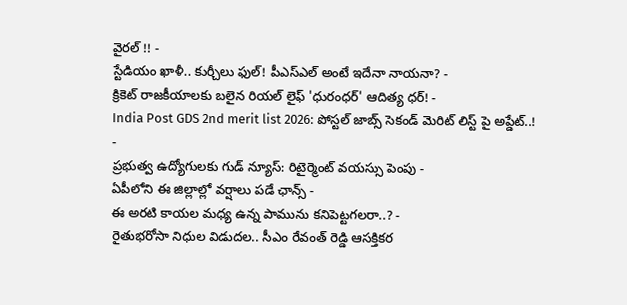వైరల్ !! -
స్టేడియం ఖాళీ.. కుర్చీలు ఫుల్! పీఎస్ఎల్ అంటే ఇదేనా నాయనా? -
క్రికెట్ రాజకీయాలకు బలైన రియల్ లైఫ్ 'ధురంధర్' ఆదిత్య ధర్! -
India Post GDS 2nd merit list 2026: పోస్టల్ జాబ్స్ సెకండ్ మెరిట్ లిస్ట్ పై అప్డేట్..! -
ప్రభుత్వ ఉద్యోగులకు గుడ్ న్యూస్: రిటైర్మెంట్ వయస్సు పెంపు -
ఏపీలోని ఈ జిల్లాల్లో వర్షాలు పడే ఛాన్స్ -
ఈ అరటి కాయల మధ్య ఉన్న పామును కనిపెట్టగలరా..? -
రైతుభరోసా నిధుల విడుదల.. సీఎం రేవంత్ రెడ్డి ఆసక్తికర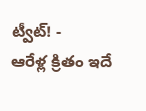ట్వీట్! -
ఆరేళ్ల క్రితం ఇదే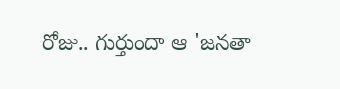రోజు.. గుర్తుందా ఆ 'జనతా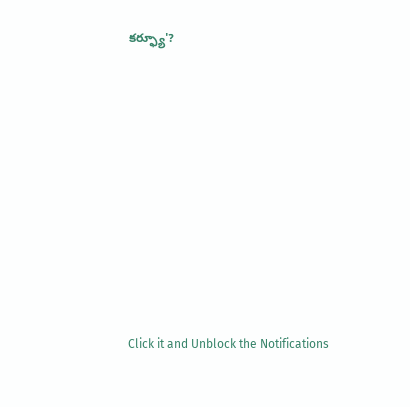కర్ఫ్యూ'?












Click it and Unblock the Notifications